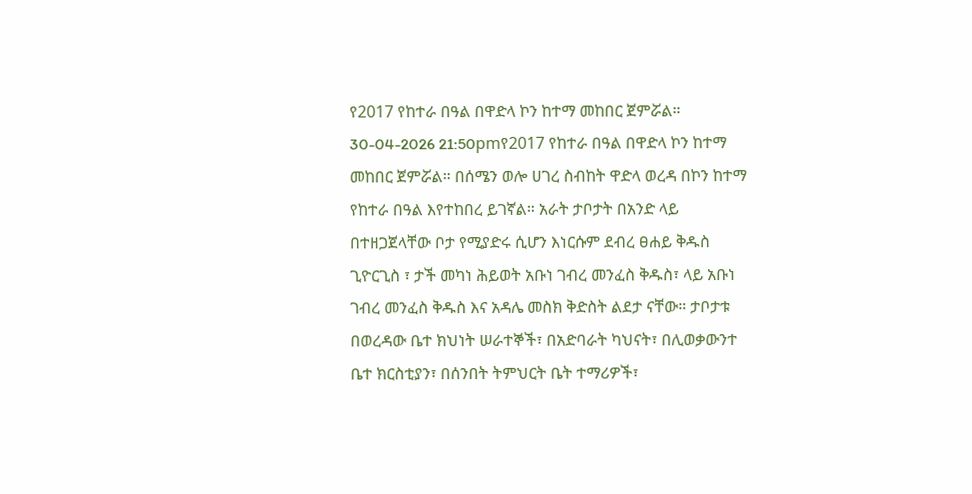የ2017 የከተራ በዓል በዋድላ ኮን ከተማ መከበር ጀምሯል።
30-04-2026 21:50pmየ2017 የከተራ በዓል በዋድላ ኮን ከተማ መከበር ጀምሯል። በሰሜን ወሎ ሀገረ ስብከት ዋድላ ወረዳ በኮን ከተማ የከተራ በዓል እየተከበረ ይገኛል። አራት ታቦታት በአንድ ላይ በተዘጋጀላቸው ቦታ የሚያድሩ ሲሆን እነርሱም ደብረ ፀሐይ ቅዱስ ጊዮርጊስ ፣ ታች መካነ ሕይወት አቡነ ገብረ መንፈስ ቅዱስ፣ ላይ አቡነ ገብረ መንፈስ ቅዱስ እና አዳሌ መስክ ቅድስት ልደታ ናቸው። ታቦታቱ በወረዳው ቤተ ክህነት ሠራተኞች፣ በአድባራት ካህናት፣ በሊወቃውንተ ቤተ ክርስቲያን፣ በሰንበት ትምህርት ቤት ተማሪዎች፣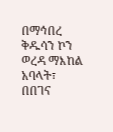በማኅበረ ቅዱሳን ኮን ወረዳ ማእከል አባላት፣ በበገና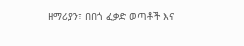ዘማሪያን፣ በበጎ ፈቃድ ወጣቶች እና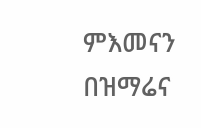ምእመናን በዝማሬና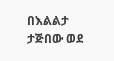በእልልታ ታጅበው ወደ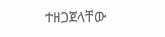ተዘጋጀላቸው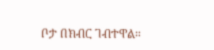ቦታ በክብር ገብተዋል።